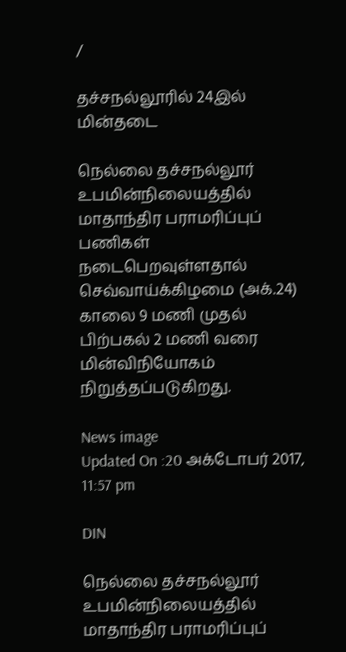/

தச்சநல்லூரில் 24இல் மின்தடை

நெல்லை தச்சநல்லூர் உபமின்நிலையத்தில் மாதாந்திர பராமரிப்புப் பணிகள் நடைபெறவுள்ளதால் செவ்வாய்க்கிழமை (அக்.24) காலை 9 மணி முதல் பிற்பகல் 2 மணி வரை மின்விநியோகம் நிறுத்தப்படுகிறது.

News image
Updated On :20 அக்டோபர் 2017, 11:57 pm

DIN

நெல்லை தச்சநல்லூர் உபமின்நிலையத்தில் மாதாந்திர பராமரிப்புப்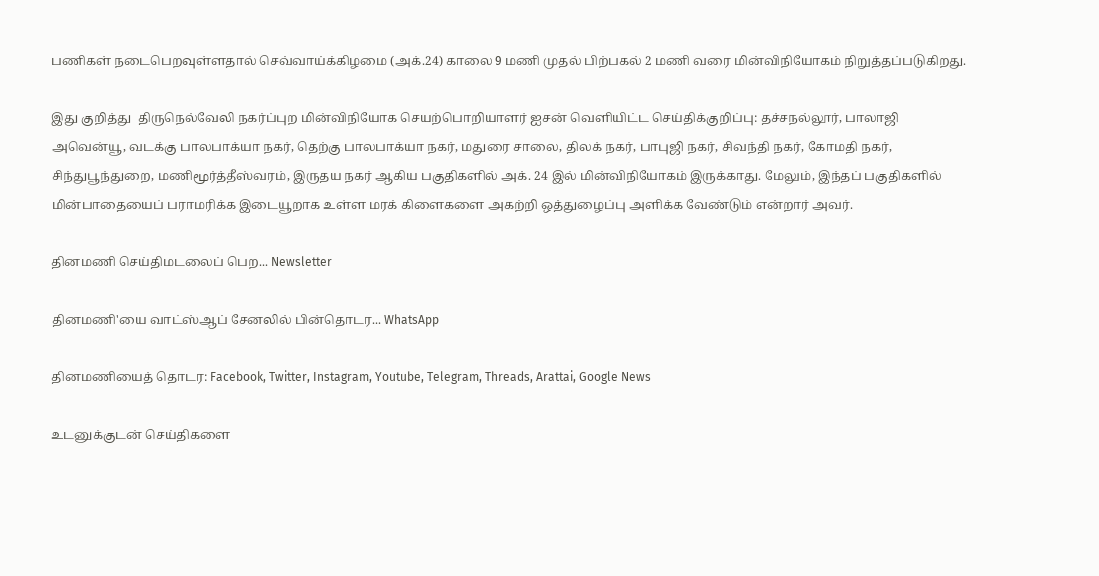பணிகள் நடைபெறவுள்ளதால் செவ்வாய்க்கிழமை (அக்.24) காலை 9 மணி முதல் பிற்பகல் 2 மணி வரை மின்விநியோகம் நிறுத்தப்படுகிறது.

இது குறித்து  திருநெல்வேலி நகர்ப்புற மின்விநியோக செயற்பொறியாளர் ஐசன் வெளியிட்ட செய்திக்குறிப்பு: தச்சநல்லூர், பாலாஜி அவென்யூ, வடக்கு பாலபாக்யா நகர், தெற்கு பாலபாக்யா நகர், மதுரை சாலை, திலக் நகர், பாபுஜி நகர், சிவந்தி நகர், கோமதி நகர், சிந்துபூந்துறை, மணிமூர்த்தீஸ்வரம், இருதய நகர் ஆகிய பகுதிகளில் அக். 24 இல் மின்விநியோகம் இருக்காது. மேலும், இந்தப் பகுதிகளில் மின்பாதையைப் பராமரிக்க இடையூறாக உள்ள மரக் கிளைகளை அகற்றி ஒத்துழைப்பு அளிக்க வேண்டும் என்றார் அவர்.

தினமணி செய்திமடலைப் பெற... Newsletter

தினமணி'யை வாட்ஸ்ஆப் சேனலில் பின்தொடர... WhatsApp

தினமணியைத் தொடர: Facebook, Twitter, Instagram, Youtube, Telegram, Threads, Arattai, Google News

உடனுக்குடன் செய்திகளை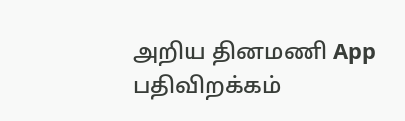அறிய தினமணி App பதிவிறக்கம்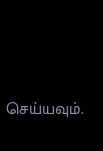செய்யவும்.